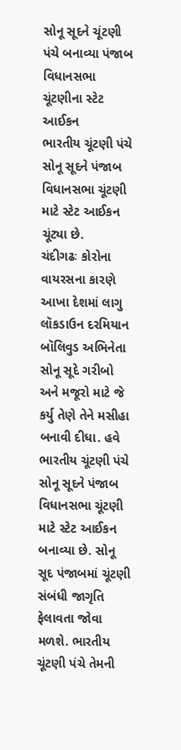સોનૂ સૂદને ચૂંટણી પંચે બનાવ્યા પંજાબ વિધાનસભા ચૂંટણીના સ્ટેટ આઈકન
ભારતીય ચૂંટણી પંચે સોનૂ સૂદને પંજાબ વિધાનસભા ચૂંટણી માટે સ્ટેટ આઈકન ચૂંટ્યા છે.
ચંદીગઢઃ કોરોના વાયરસના કારણે આખા દેશમાં લાગુ લૉકડાઉન દરમિયાન બૉલિવુડ અભિનેતા સોનૂ સૂદે ગરીબો અને મજૂરો માટે જે કર્યુ તેણે તેને મસીહા બનાવી દીધા. હવે ભારતીય ચૂંટણી પંચે સોનૂ સૂદને પંજાબ વિધાનસભા ચૂંટણી માટે સ્ટેટ આઈકન બનાવ્યા છે. સોનૂ સૂદ પંજાબમાં ચૂંટણી સંબંધી જાગૃતિ ફેલાવતા જોવા મળશે. ભારતીય ચૂંટણી પંચે તેમની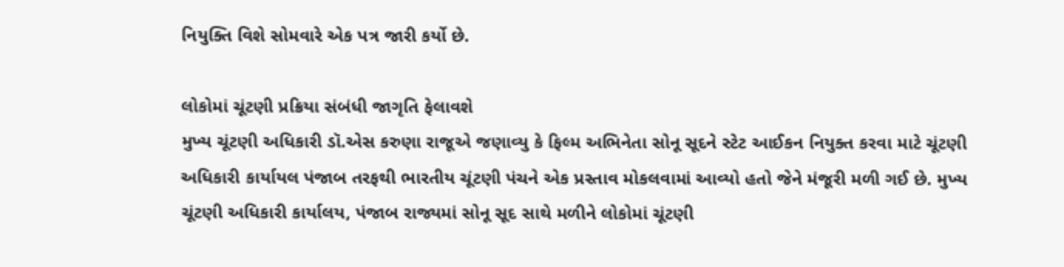નિયુક્તિ વિશે સોમવારે એક પત્ર જારી કર્યો છે.

લોકોમાં ચૂંટણી પ્રક્રિયા સંબંધી જાગૃતિ ફેલાવશે
મુખ્ય ચૂંટણી અધિકારી ડૉ.એસ કરુણા રાજૂએ જણાવ્યુ કે ફિલ્મ અભિનેતા સોનૂ સૂદને સ્ટેટ આઈકન નિયુક્ત કરવા માટે ચૂંટણી અધિકારી કાર્યાયલ પંજાબ તરફથી ભારતીય ચૂંટણી પંચને એક પ્રસ્તાવ મોકલવામાં આવ્યો હતો જેને મંજૂરી મળી ગઈ છે. મુખ્ય ચૂંટણી અધિકારી કાર્યાલય, પંજાબ રાજ્યમાં સોનૂ સૂદ સાથે મળીને લોકોમાં ચૂંટણી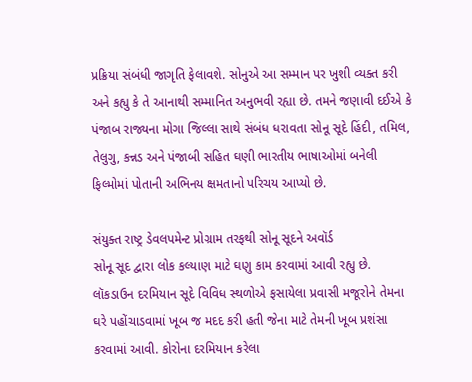પ્રક્રિયા સંબંધી જાગૃતિ ફેલાવશે. સોનુએ આ સમ્માન પર ખુશી વ્યક્ત કરી અને કહ્યુ કે તે આનાથી સમ્માનિત અનુભવી રહ્યા છે. તમને જણાવી દઈએ કે પંજાબ રાજ્યના મોગા જિલ્લા સાથે સંબંધ ધરાવતા સોનૂ સૂદે હિંદી, તમિલ, તેલુગુ, કન્નડ અને પંજાબી સહિત ઘણી ભારતીય ભાષાઓમાં બનેલી ફિલ્મોમાં પોતાની અભિનય ક્ષમતાનો પરિચય આપ્યો છે.

સંયુક્ત રાષ્ટ્ર ડેવલપમેન્ટ પ્રોગ્રામ તરફથી સોનૂ સૂદને અવૉર્ડ
સોનૂ સૂદ દ્વારા લોક કલ્યાણ માટે ઘણુ કામ કરવામાં આવી રહ્યુ છે. લૉકડાઉન દરમિયાન સૂદે વિવિધ સ્થળોએ ફસાયેલા પ્રવાસી મજૂરોને તેમના ઘરે પહોંચાડવામાં ખૂબ જ મદદ કરી હતી જેના માટે તેમની ખૂબ પ્રશંસા કરવામાં આવી. કોરોના દરમિયાન કરેલા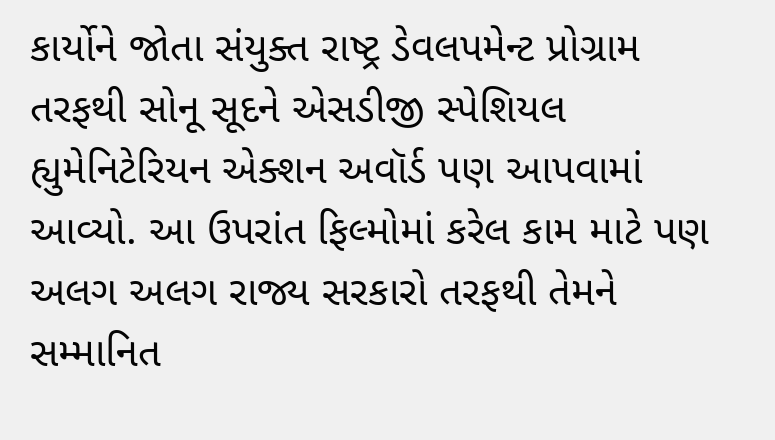કાર્યોને જોતા સંયુક્ત રાષ્ટ્ર ડેવલપમેન્ટ પ્રોગ્રામ તરફથી સોનૂ સૂદને એસડીજી સ્પેશિયલ હ્યુમેનિટેરિયન એક્શન અવૉર્ડ પણ આપવામાં આવ્યો. આ ઉપરાંત ફિલ્મોમાં કરેલ કામ માટે પણ અલગ અલગ રાજ્ય સરકારો તરફથી તેમને સમ્માનિત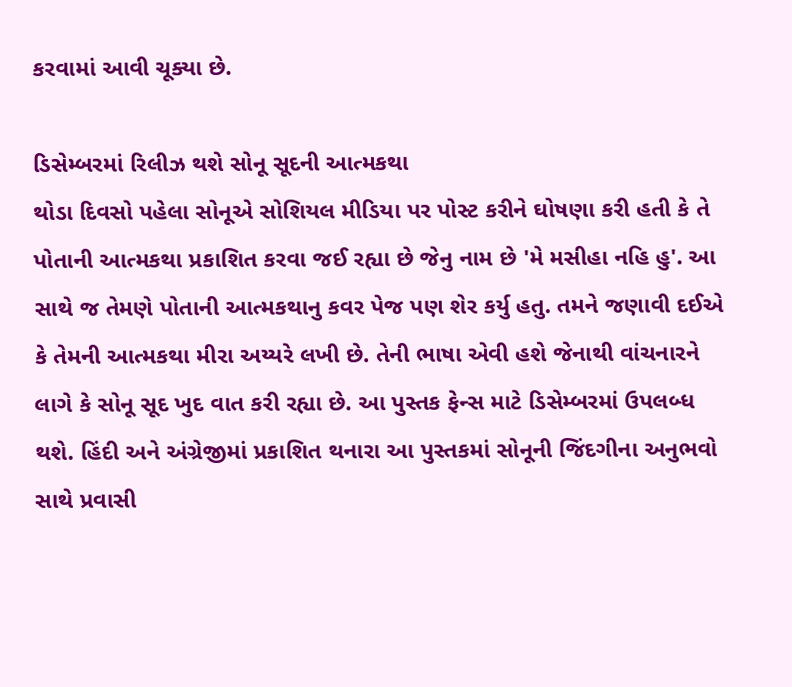કરવામાં આવી ચૂક્યા છે.

ડિસેમ્બરમાં રિલીઝ થશે સોનૂ સૂદની આત્મકથા
થોડા દિવસો પહેલા સોનૂએ સોશિયલ મીડિયા પર પોસ્ટ કરીને ઘોષણા કરી હતી કે તે પોતાની આત્મકથા પ્રકાશિત કરવા જઈ રહ્યા છે જેનુ નામ છે 'મે મસીહા નહિ હુ'. આ સાથે જ તેમણે પોતાની આત્મકથાનુ કવર પેજ પણ શેર કર્યુ હતુ. તમને જણાવી દઈએ કે તેમની આત્મકથા મીરા અય્યરે લખી છે. તેની ભાષા એવી હશે જેનાથી વાંચનારને લાગે કે સોનૂ સૂદ ખુદ વાત કરી રહ્યા છે. આ પુસ્તક ફેન્સ માટે ડિસેમ્બરમાં ઉપલબ્ધ થશે. હિંદી અને અંગ્રેજીમાં પ્રકાશિત થનારા આ પુસ્તકમાં સોનૂની જિંદગીના અનુભવો સાથે પ્રવાસી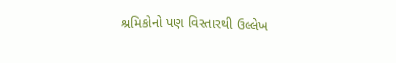શ્રમિકોનો પણ વિસ્તારથી ઉલ્લેખ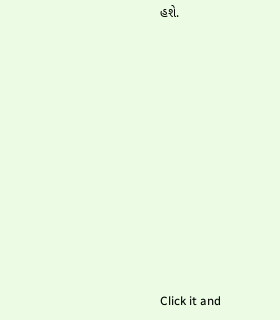હશે.












Click it and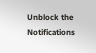Unblock the Notifications